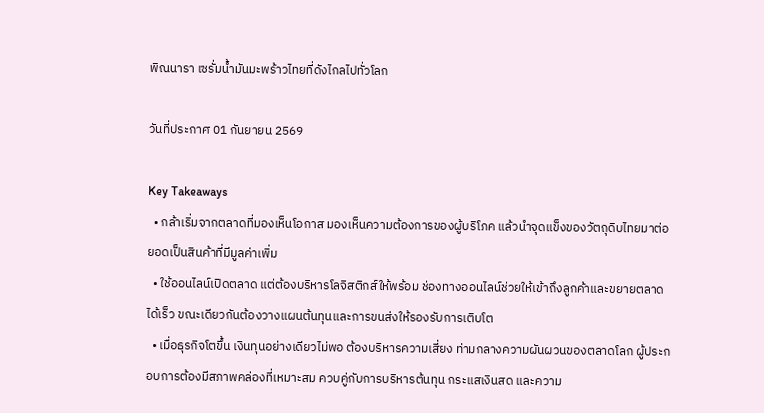พิณนารา เซรั่มน้ำมันมะพร้าวไทยที่ดังไกลไปทั่วโลก

วันที่ประกาศ 01 กันยายน 2569

Key Takeaways
  • กล้าเริ่มจากตลาดที่มองเห็นโอกาส มองเห็นความต้องการของผู้บริโภค แล้วนำจุดแข็งของวัตถุดิบไทยมาต่อยอดเป็นสินค้าที่มีมูลค่าเพิ่ม
  • ใช้ออนไลน์เปิดตลาด แต่ต้องบริหารโลจิสติกส์ให้พร้อม ช่องทางออนไลน์ช่วยให้เข้าถึงลูกค้าและขยายตลาดได้เร็ว ขณะเดียวกันต้องวางแผนต้นทุนและการขนส่งให้รองรับการเติบโต
  • เมื่อธุรกิจโตขึ้น เงินทุนอย่างเดียวไม่พอ ต้องบริหารความเสี่ยง ท่ามกลางความผันผวนของตลาดโลก ผู้ประกอบการต้องมีสภาพคล่องที่เหมาะสม ควบคู่กับการบริหารต้นทุน กระแสเงินสด และความ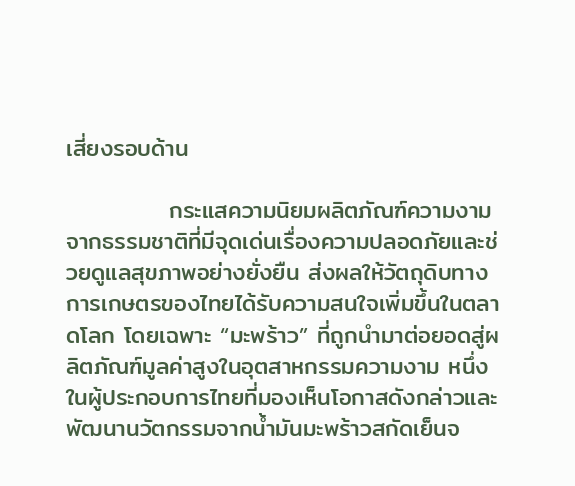เสี่ยงรอบด้าน

            กระแสความนิยมผลิตภัณฑ์ความงามจากธรรมชาติที่มีจุดเด่นเรื่องความปลอดภัยและช่วยดูแลสุขภาพอย่างยั่งยืน ส่งผลให้วัตถุดิบทางการเกษตรของไทยได้รับความสนใจเพิ่มขึ้นในตลาดโลก โดยเฉพาะ “มะพร้าว” ที่ถูกนำมาต่อยอดสู่ผลิตภัณฑ์มูลค่าสูงในอุตสาหกรรมความงาม หนึ่งในผู้ประกอบการไทยที่มองเห็นโอกาสดังกล่าวและพัฒนานวัตกรรมจากน้ำมันมะพร้าวสกัดเย็นจ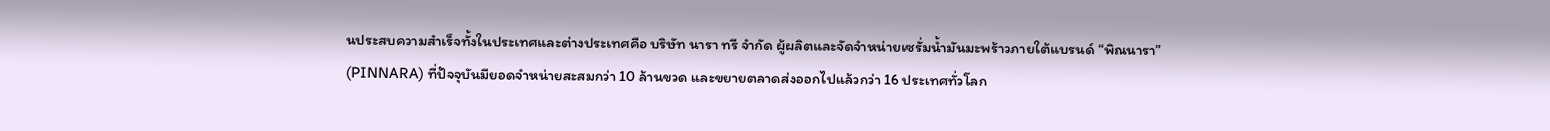นประสบความสำเร็จทั้งในประเทศและต่างประเทศคือ บริษัท นารา ทรี จำกัด ผู้ผลิตและจัดจำหน่ายเซรั่มน้ำมันมะพร้าวภายใต้แบรนด์ “พิณนารา” (PINNARA) ที่ปัจจุบันมียอดจำหน่ายสะสมกว่า 10 ล้านขวด และขยายตลาดส่งออกไปแล้วกว่า 16 ประเทศทั่วโลก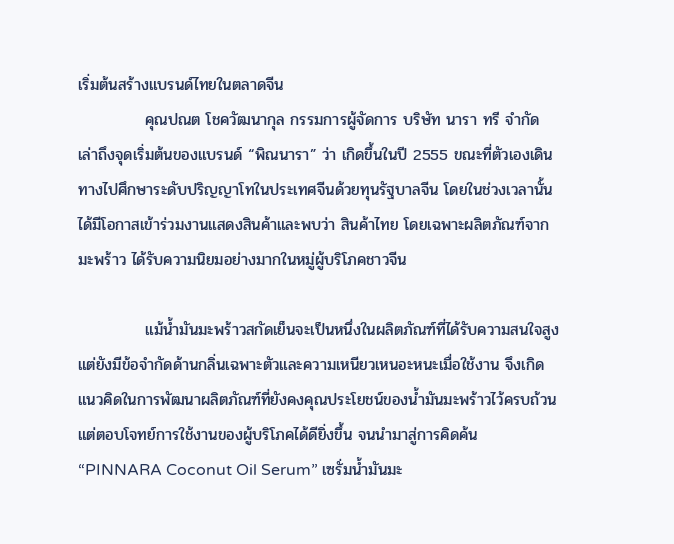เริ่มต้นสร้างแบรนด์ไทยในตลาดจีน
            คุณปณต โชควัฒนากุล กรรมการผู้จัดการ บริษัท นารา ทรี จำกัด เล่าถึงจุดเริ่มต้นของแบรนด์ “พิณนารา” ว่า เกิดขึ้นในปี 2555 ขณะที่ตัวเองเดินทางไปศึกษาระดับปริญญาโทในประเทศจีนด้วยทุนรัฐบาลจีน โดยในช่วงเวลานั้นได้มีโอกาสเข้าร่วมงานแสดงสินค้าและพบว่า สินค้าไทย โดยเฉพาะผลิตภัณฑ์จากมะพร้าว ได้รับความนิยมอย่างมากในหมู่ผู้บริโภคชาวจีน

            แม้น้ำมันมะพร้าวสกัดเย็นจะเป็นหนึ่งในผลิตภัณฑ์ที่ได้รับความสนใจสูง แต่ยังมีข้อจำกัดด้านกลิ่นเฉพาะตัวและความเหนียวเหนอะหนะเมื่อใช้งาน จึงเกิดแนวคิดในการพัฒนาผลิตภัณฑ์ที่ยังคงคุณประโยชน์ของน้ำมันมะพร้าวไว้ครบถ้วน แต่ตอบโจทย์การใช้งานของผู้บริโภคได้ดียิ่งขึ้น จนนำมาสู่การคิดค้น “PINNARA Coconut Oil Serum” เซรั่มน้ำมันมะ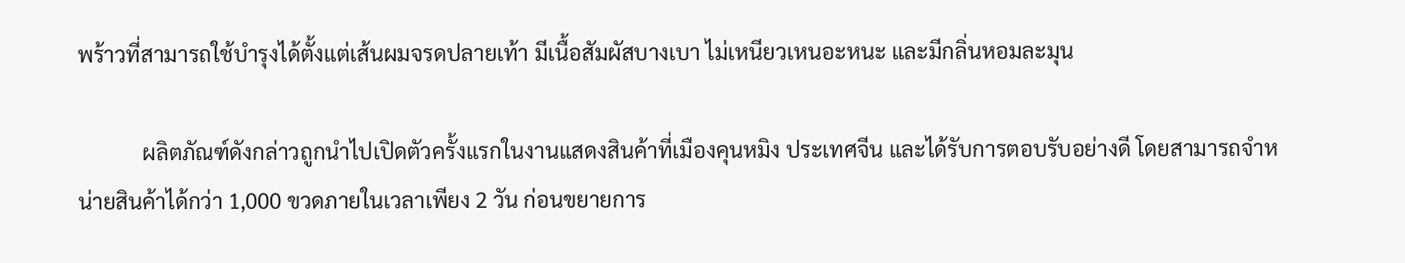พร้าวที่สามารถใช้บำรุงได้ตั้งแต่เส้นผมจรดปลายเท้า มีเนื้อสัมผัสบางเบา ไม่เหนียวเหนอะหนะ และมีกลิ่นหอมละมุน

            ผลิตภัณฑ์ดังกล่าวถูกนำไปเปิดตัวครั้งแรกในงานแสดงสินค้าที่เมืองคุนหมิง ประเทศจีน และได้รับการตอบรับอย่างดี โดยสามารถจำหน่ายสินค้าได้กว่า 1,000 ขวดภายในเวลาเพียง 2 วัน ก่อนขยายการ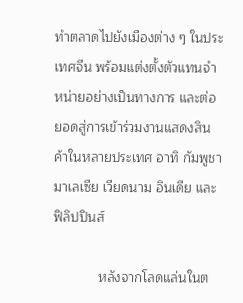ทำตลาดไปยังเมืองต่าง ๆ ในประเทศจีน พร้อมแต่งตั้งตัวแทนจำหน่ายอย่างเป็นทางการ และต่อยอดสู่การเข้าร่วมงานแสดงสินค้าในหลายประเทศ อาทิ กัมพูชา มาเลเซีย เวียดนาม อินเดีย และฟิลิปปินส์

            หลังจากโลดแล่นในต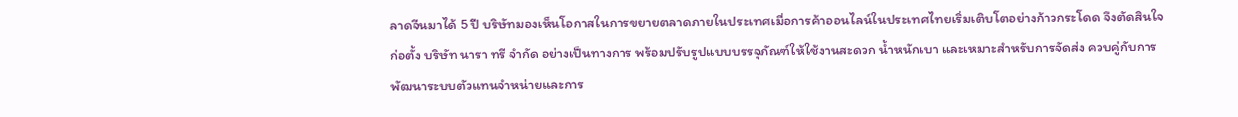ลาดจีนมาได้ 5 ปี บริษัทมองเห็นโอกาสในการขยายตลาดภายในประเทศเมื่อการค้าออนไลน์ในประเทศไทยเริ่มเติบโตอย่างก้าวกระโดด จึงตัดสินใจก่อตั้ง บริษัท นารา ทรี จำกัด อย่างเป็นทางการ พร้อมปรับรูปแบบบรรจุภัณฑ์ให้ใช้งานสะดวก น้ำหนักเบา และเหมาะสำหรับการจัดส่ง ควบคู่กับการพัฒนาระบบตัวแทนจำหน่ายและการ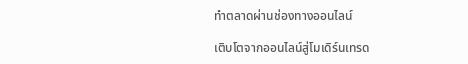ทำตลาดผ่านช่องทางออนไลน์

เติบโตจากออนไลน์สู่โมเดิร์นเทรด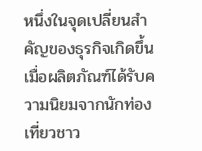หนึ่งในจุดเปลี่ยนสำคัญของธุรกิจเกิดขึ้นเมื่อผลิตภัณฑ์ได้รับความนิยมจากนักท่องเที่ยวชาว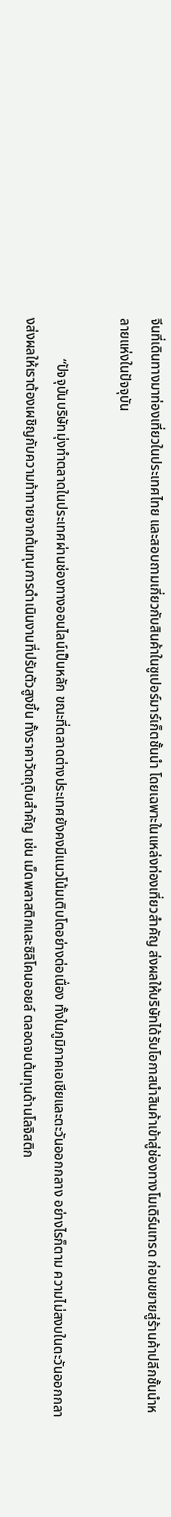จีนที่เดินทางมาท่องเที่ยวในประเทศไทย และสอบถามเกี่ยวกับสินค้าในซูเปอร์มาร์เก็ตชั้นนำ โดยเฉพาะในแหล่งท่องเที่ยวสำคัญ ส่งผลให้บริษัทได้รับโอกาสนำสินค้าเข้าสู่ช่องทางโมเดิร์นเทรด ก่อนขยายสู่ร้านค้าปลีกชั้นนำหลายแห่งในปัจจุบัน

            “ปัจจุบันบริษัทมุ่งทำตลาดในประเทศผ่านช่องทางออนไลน์เป็นหลัก ขณะที่ตลาดต่างประเทศยังคงมีแนวโน้มเติบโตอย่างต่อเนื่อง ทั้งในภูมิภาคเอเชียและตะวันออกกลาง อย่างไรก็ตาม ความไม่สงบในตะวันออกกลางส่งผลให้เราต้องเผชิญกับความท้าทายจากต้นทุนการดำเนินงานที่ปรับตัวสูงขึ้น ทั้งราคาวัตถุดิบสำคัญ เช่น เม็ดพลาสติกและซิลิโคนออยล์ ตลอดจนต้นทุนด้านโลจิสติก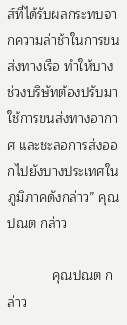ส์ที่ได้รับผลกระทบจากความล่าช้าในการขนส่งทางเรือ ทำให้บางช่วงบริษัทต้องปรับมาใช้การขนส่งทางอากาศ และชะลอการส่งออกไปยังบางประเทศในภูมิภาคดังกล่าว” คุณปณต กล่าว

            คุณปณต กล่าว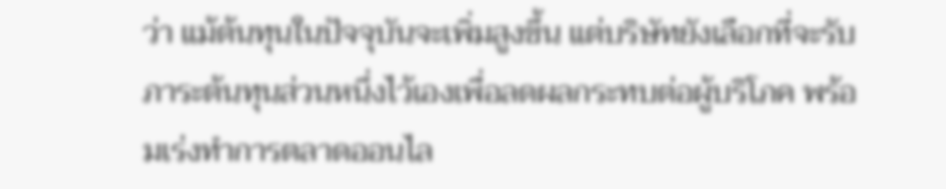ว่า แม้ต้นทุนในปัจจุบันจะเพิ่มสูงขึ้น แต่บริษัทยังเลือกที่จะรับภาระต้นทุนส่วนหนึ่งไว้เองเพื่อลดผลกระทบต่อผู้บริโภค พร้อมเร่งทำการตลาดออนไล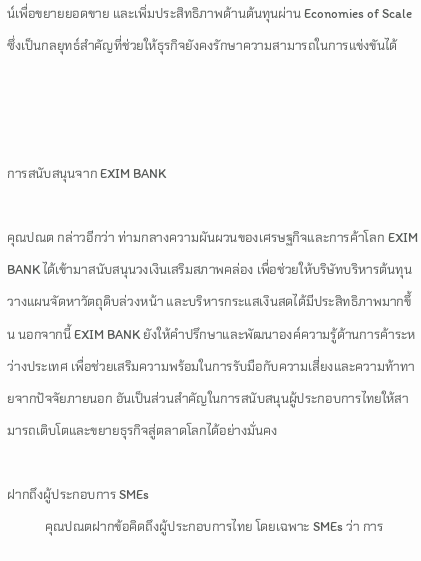น์เพื่อขยายยอดขาย และเพิ่มประสิทธิภาพด้านต้นทุนผ่าน Economies of Scale ซึ่งเป็นกลยุทธ์สำคัญที่ช่วยให้ธุรกิจยังคงรักษาความสามารถในการแข่งขันได้



การสนับสนุนจาก EXIM BANK

คุณปณต กล่าวอีกว่า ท่ามกลางความผันผวนของเศรษฐกิจและการค้าโลก EXIM BANK ได้เข้ามาสนับสนุนวงเงินเสริมสภาพคล่อง เพื่อช่วยให้บริษัทบริหารต้นทุน วางแผนจัดหาวัตถุดิบล่วงหน้า และบริหารกระแสเงินสดได้มีประสิทธิภาพมากขึ้น นอกจากนี้ EXIM BANK ยังให้คำปรึกษาและพัฒนาองค์ความรู้ด้านการค้าระหว่างประเทศ เพื่อช่วยเสริมความพร้อมในการรับมือกับความเสี่ยงและความท้าทายจากปัจจัยภายนอก อันเป็นส่วนสำคัญในการสนับสนุนผู้ประกอบการไทยให้สามารถเติบโตและขยายธุรกิจสู่ตลาดโลกได้อย่างมั่นคง

ฝากถึงผู้ประกอบการ SMEs
            คุณปณตฝากข้อคิดถึงผู้ประกอบการไทย โดยเฉพาะ SMEs ว่า การ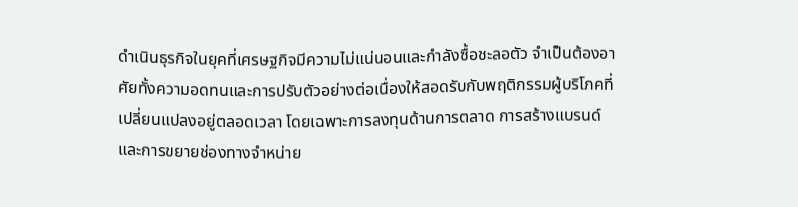ดำเนินธุรกิจในยุคที่เศรษฐกิจมีความไม่แน่นอนและกำลังซื้อชะลอตัว จำเป็นต้องอาศัยทั้งความอดทนและการปรับตัวอย่างต่อเนื่องให้สอดรับกับพฤติกรรมผู้บริโภคที่เปลี่ยนแปลงอยู่ตลอดเวลา โดยเฉพาะการลงทุนด้านการตลาด การสร้างแบรนด์ และการขยายช่องทางจำหน่าย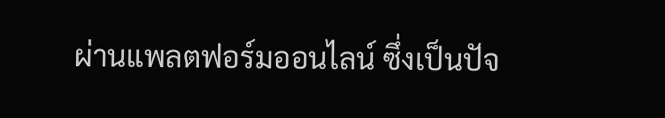ผ่านแพลตฟอร์มออนไลน์ ซึ่งเป็นปัจ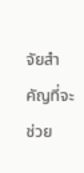จัยสำคัญที่จะช่วย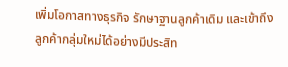เพิ่มโอกาสทางธุรกิจ รักษาฐานลูกค้าเดิม และเข้าถึงลูกค้ากลุ่มใหม่ได้อย่างมีประสิท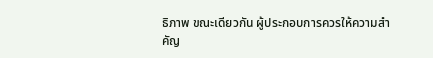ธิภาพ ขณะเดียวกัน ผู้ประกอบการควรให้ความสำคัญ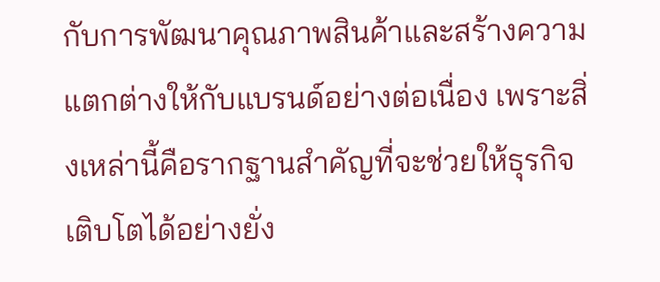กับการพัฒนาคุณภาพสินค้าและสร้างความแตกต่างให้กับแบรนด์อย่างต่อเนื่อง เพราะสิ่งเหล่านี้คือรากฐานสำคัญที่จะช่วยให้ธุรกิจเติบโตได้อย่างยั่ง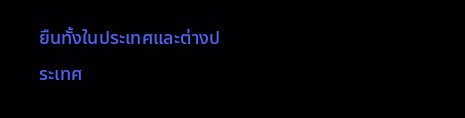ยืนทั้งในประเทศและต่างประเทศ